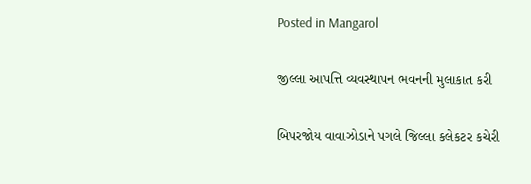Posted in Mangarol

જીલ્લા આપત્તિ વ્યવસ્થાપન ભવનની મુલાકાત કરી

બિપરજોય વાવાઝોડાને પગલે જિલ્લા કલેકટર કચેરી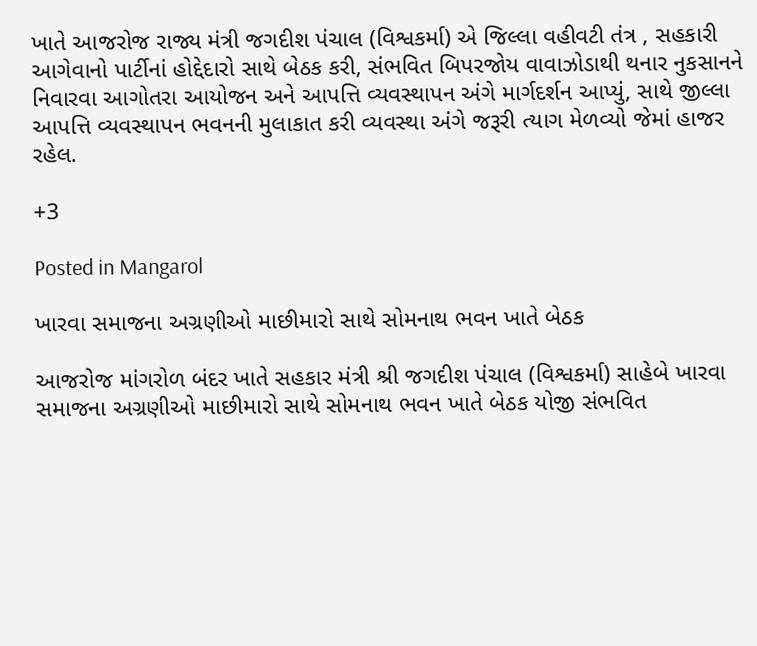ખાતે આજરોજ રાજ્ય મંત્રી જગદીશ પંચાલ (વિશ્વકર્મા) એ જિલ્લા વહીવટી તંત્ર , સહકારી આગેવાનો પાર્ટીનાં હોદ્દેદારો સાથે બેઠક કરી, સંભવિત બિપરજોય વાવાઝોડાથી થનાર નુકસાનને નિવારવા આગોતરા આયોજન અને આપત્તિ વ્યવસ્થાપન અંગે માર્ગદર્શન આપ્યું, સાથે જીલ્લા આપત્તિ વ્યવસ્થાપન ભવનની મુલાકાત કરી વ્યવસ્થા અંગે જરૂરી ત્યાગ મેળવ્યો જેમાં હાજર રહેલ.

+3

Posted in Mangarol

ખારવા સમાજના અગ્રણીઓ માછીમારો સાથે સોમનાથ ભવન ખાતે બેઠક

આજરોજ માંગરોળ બંદર ખાતે સહકાર મંત્રી શ્રી જગદીશ પંચાલ (વિશ્વકર્મા) સાહેબે ખારવા સમાજના અગ્રણીઓ માછીમારો સાથે સોમનાથ ભવન ખાતે બેઠક યોજી સંભવિત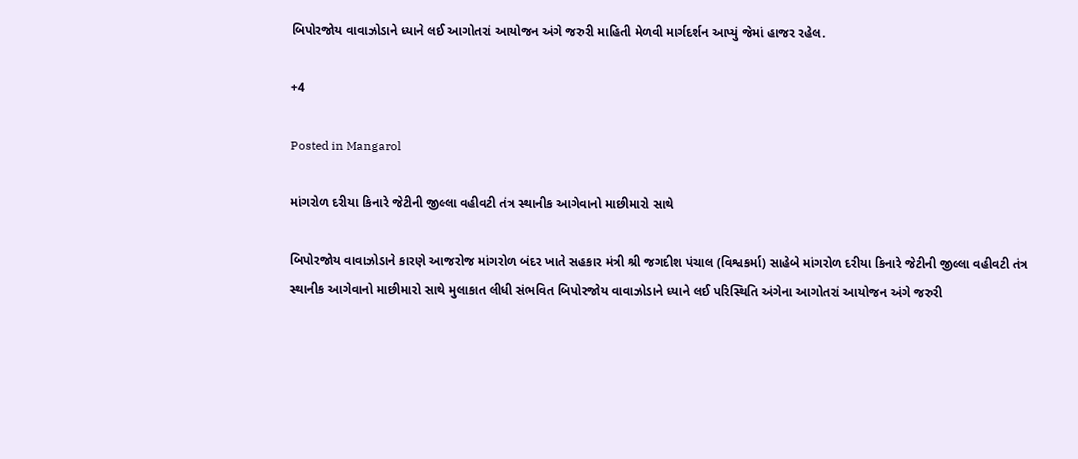બિપોરજોય વાવાઝોડાને ધ્યાને લઈ આગોતરાં આયોજન અંગે જરુરી માહિતી મેળવી માર્ગદર્શન આપ્યું જેમાં હાજર રહેલ.

+4

Posted in Mangarol

માંગરોળ દરીયા કિનારે જેટીની જીલ્લા વહીવટી તંત્ર સ્થાનીક આગેવાનો માછીમારો સાથે

બિપોરજોય વાવાઝોડાને કારણે આજરોજ માંગરોળ બંદર ખાતે સહકાર મંત્રી શ્રી જગદીશ પંચાલ (વિશ્વકર્મા) સાહેબે માંગરોળ દરીયા કિનારે જેટીની જીલ્લા વહીવટી તંત્ર સ્થાનીક આગેવાનો માછીમારો સાથે મુલાકાત લીધી સંભવિત બિપોરજોય વાવાઝોડાને ધ્યાને લઈ પરિસ્થિતિ અંગેના આગોતરાં આયોજન અંગે જરુરી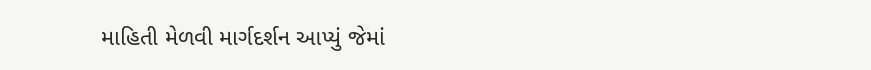માહિતી મેળવી માર્ગદર્શન આપ્યું જેમાં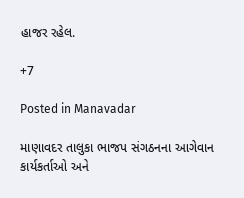હાજર રહેલ.

+7

Posted in Manavadar

માણાવદર તાલુકા ભાજપ સંગઠનના આગેવાન કાર્યકર્તાઓ અને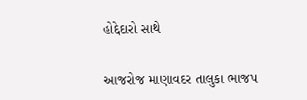હોદ્દેદારો સાથે

આજરોજ માણાવદર તાલુકા ભાજપ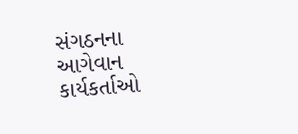સંગઠનના આગેવાન કાર્યકર્તાઓ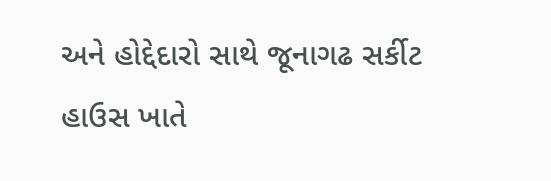અને હોદ્દેદારો સાથે જૂનાગઢ સર્કીટ હાઉસ ખાતે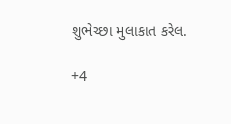શુભેચ્છા મુલાકાત કરેલ.

+4